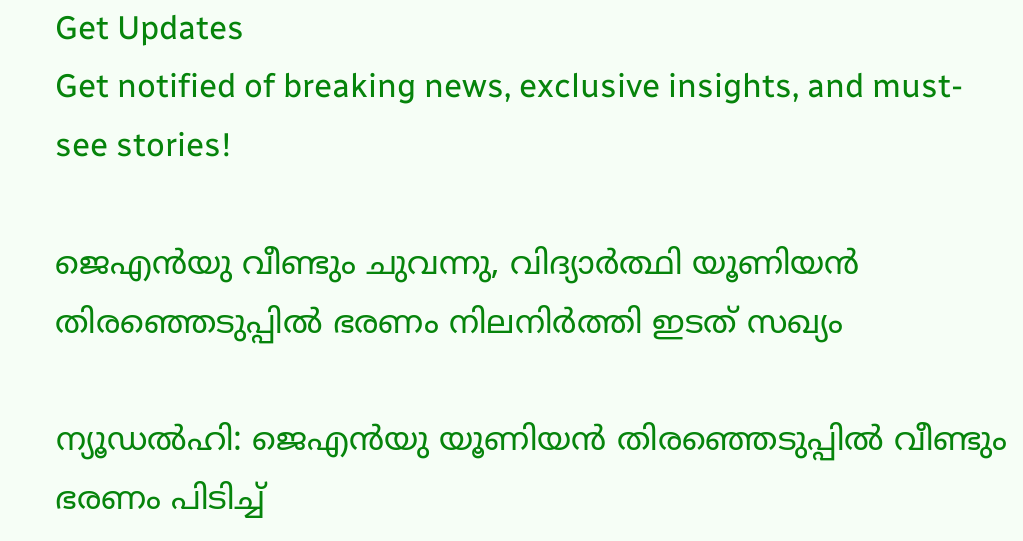Get Updates
Get notified of breaking news, exclusive insights, and must-see stories!

ജെഎന്‍യു വീണ്ടും ചുവന്നു, വിദ്യാര്‍ത്ഥി യൂണിയന്‍ തിരഞ്ഞെടുപ്പില്‍ ഭരണം നിലനിര്‍ത്തി ഇടത് സഖ്യം

ന്യൂഡല്‍ഹി: ജെഎന്‍യു യൂണിയന്‍ തിരഞ്ഞെടുപ്പില്‍ വീണ്ടും ഭരണം പിടിച്ച്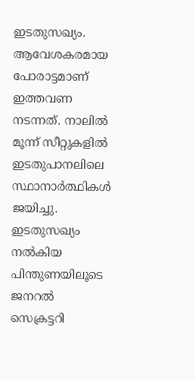ഇടതുസഖ്യം. ആവേശകരമായ പോരാട്ടമാണ് ഇത്തവണ നടന്നത്. നാലില്‍ മൂന്ന് സീറ്റുകളില്‍ ഇടതുപാനലിലെ സ്ഥാനാര്‍ത്ഥികള്‍ ജയിച്ചു. ഇടതുസഖ്യം നല്‍കിയ പിന്തുണയിലൂടെ ജനറല്‍ സെക്രട്ടറി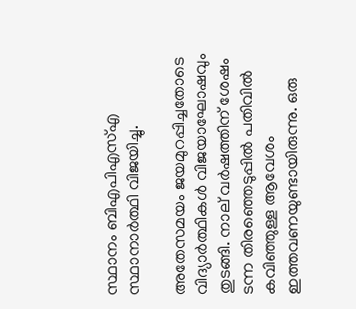സ്ഥാനം ബിഎപിഎസ്എ സ്ഥാനാര്‍ത്ഥി വിജയിച്ചു.

അതേസമയം ജയമുറപ്പിച്ചതോടെ വിദ്യാര്‍ത്ഥികള്‍ വിജയാഘോഷവും തുടങ്ങി. നാല് വര്‍ഷത്തിന് ശേഷം ടന്ന തിരഞ്ഞെടുപ്പില്‍ പതിവില്‍ കവിഞ്ഞുള്ള ആവേശം ഇത്തവണയുണ്ടായിരുന്നു. ഒരു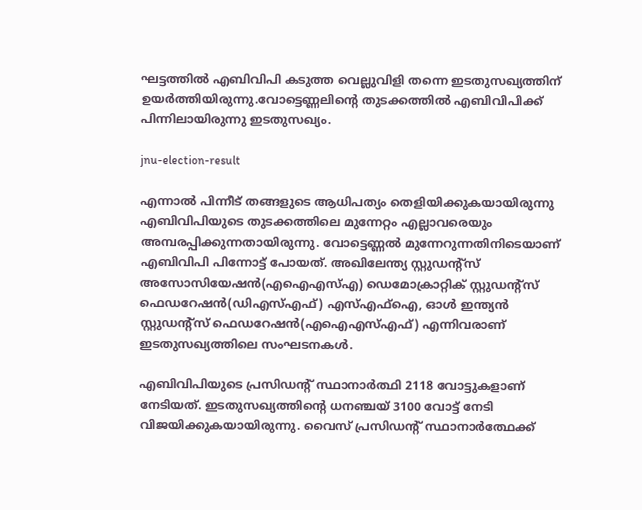ഘട്ടത്തില്‍ എബിവിപി കടുത്ത വെല്ലുവിളി തന്നെ ഇടതുസഖ്യത്തിന് ഉയര്‍ത്തിയിരുന്നു.വോട്ടെണ്ണലിന്റെ തുടക്കത്തില്‍ എബിവിപിക്ക് പിന്നിലായിരുന്നു ഇടതുസഖ്യം.

jnu-election-result

എന്നാല്‍ പിന്നീട് തങ്ങളുടെ ആധിപത്യം തെളിയിക്കുകയായിരുന്നു എബിവിപിയുടെ തുടക്കത്തിലെ മുന്നേറ്റം എല്ലാവരെയും അമ്പരപ്പിക്കുന്നതായിരുന്നു. വോട്ടെണ്ണല്‍ മുന്നേറുന്നതിനിടെയാണ് എബിവിപി പിന്നോട്ട് പോയത്. അഖിലേന്ത്യ സ്റ്റുഡന്റ്‌സ് അസോസിയേഷന്‍(എഐഎസ്എ) ഡെമോക്രാറ്റിക് സ്റ്റുഡന്റ്‌സ് ഫെഡറേഷന്‍(ഡിഎസ്എഫ്) എസ്എഫ്‌ഐ, ഓള്‍ ഇന്ത്യന്‍ സ്റ്റുഡന്റ്‌സ് ഫെഡറേഷന്‍(എഐഎസ്എഫ്) എന്നിവരാണ് ഇടതുസഖ്യത്തിലെ സംഘടനകള്‍.

എബിവിപിയുടെ പ്രസിഡന്റ് സ്ഥാനാര്‍ത്ഥി 2118 വോട്ടുകളാണ് നേടിയത്. ഇടതുസഖ്യത്തിന്റെ ധനഞ്ചയ് 3100 വോട്ട് നേടി വിജയിക്കുകയായിരുന്നു. വൈസ് പ്രസിഡന്റ് സ്ഥാനാര്‍ത്ഥേക്ക്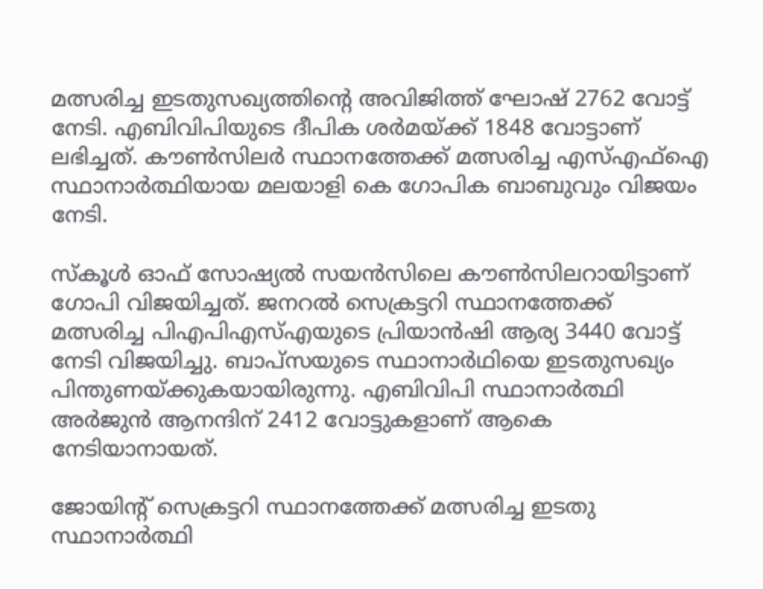മത്സരിച്ച ഇടതുസഖ്യത്തിന്റെ അവിജിത്ത് ഘോഷ് 2762 വോട്ട് നേടി. എബിവിപിയുടെ ദീപിക ശര്‍മയ്ക്ക് 1848 വോട്ടാണ് ലഭിച്ചത്. കൗണ്‍സിലര്‍ സ്ഥാനത്തേക്ക് മത്സരിച്ച എസ്എഫ്‌ഐ സ്ഥാനാര്‍ത്ഥിയായ മലയാളി കെ ഗോപിക ബാബുവും വിജയം നേടി.

സ്‌കൂള്‍ ഓഫ് സോഷ്യല്‍ സയന്‍സിലെ കൗണ്‍സിലറായിട്ടാണ് ഗോപി വിജയിച്ചത്. ജനറല്‍ സെക്രട്ടറി സ്ഥാനത്തേക്ക് മത്സരിച്ച പിഎപിഎസ്എയുടെ പ്രിയാന്‍ഷി ആര്യ 3440 വോട്ട് നേടി വിജയിച്ചു. ബാപ്‌സയുടെ സ്ഥാനാര്‍ഥിയെ ഇടതുസഖ്യം പിന്തുണയ്ക്കുകയായിരുന്നു. എബിവിപി സ്ഥാനാര്‍ത്ഥി അര്‍ജുന്‍ ആനന്ദിന് 2412 വോട്ടുകളാണ് ആകെ നേടിയാനായത്.

ജോയിന്റ് സെക്രട്ടറി സ്ഥാനത്തേക്ക് മത്സരിച്ച ഇടതു സ്ഥാനാര്‍ത്ഥി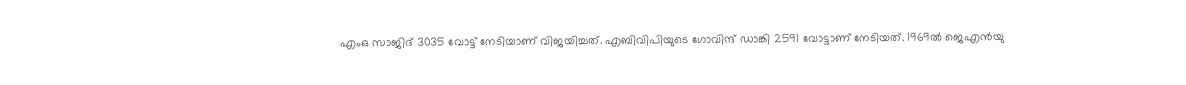എംഒ സാജിദ് 3035 വോട്ട് നേടിയാണ് വിജയിച്ചത്. എബിവിപിയുടെ ഗോവിന്ദ് ഡാങ്കി 2591 വോട്ടാണ് നേടിയത്. 1969ല്‍ ജെഎന്‍യു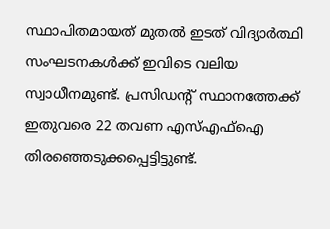സ്ഥാപിതമായത് മുതല്‍ ഇടത് വിദ്യാര്‍ത്ഥി സംഘടനകള്‍ക്ക് ഇവിടെ വലിയ സ്വാധീനമുണ്ട്. പ്രസിഡന്റ് സ്ഥാനത്തേക്ക് ഇതുവരെ 22 തവണ എസ്എഫ്‌ഐ തിരഞ്ഞെടുക്കപ്പെട്ടിട്ടുണ്ട്.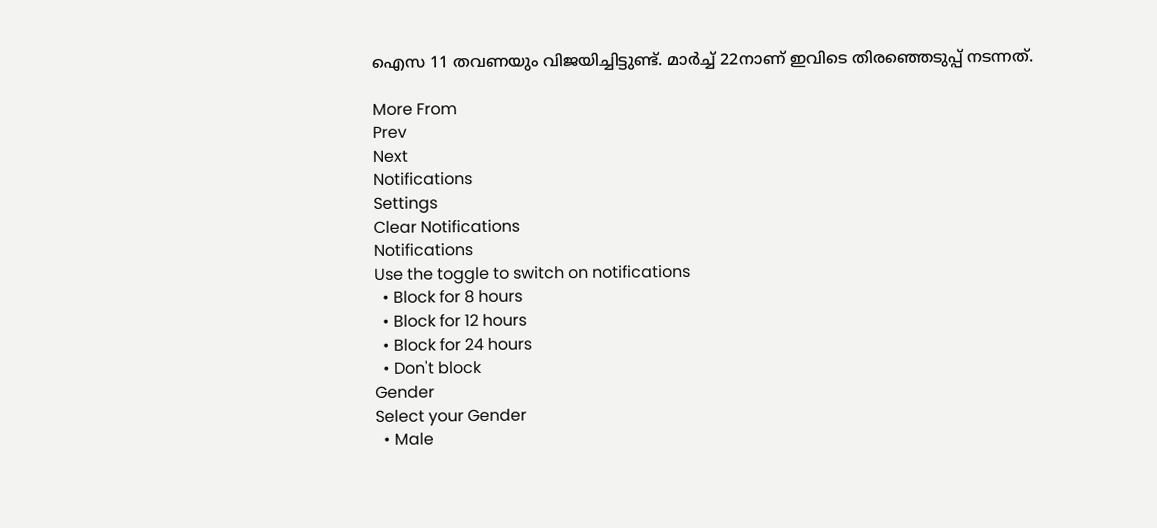ഐസ 11 തവണയും വിജയിച്ചിട്ടുണ്ട്. മാര്‍ച്ച് 22നാണ് ഇവിടെ തിരഞ്ഞെടുപ്പ് നടന്നത്.

More From
Prev
Next
Notifications
Settings
Clear Notifications
Notifications
Use the toggle to switch on notifications
  • Block for 8 hours
  • Block for 12 hours
  • Block for 24 hours
  • Don't block
Gender
Select your Gender
  • Male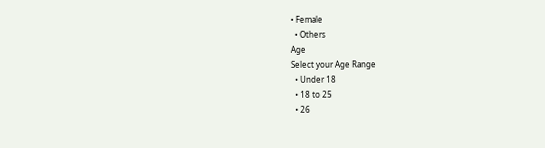• Female
  • Others
Age
Select your Age Range
  • Under 18
  • 18 to 25
  • 26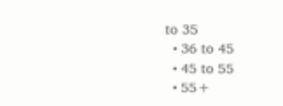to 35
  • 36 to 45
  • 45 to 55
  • 55+